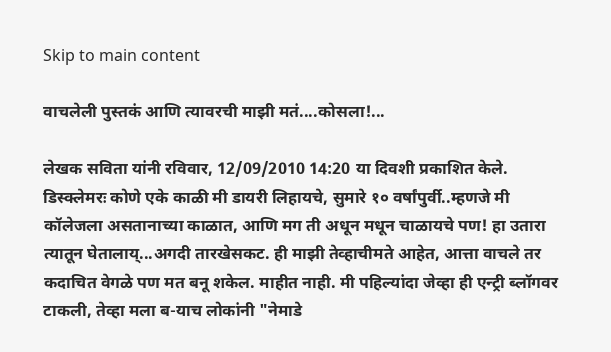Skip to main content

वाचलेली पुस्तकं आणि त्यावरची माझी मतं....कोसला!...

लेखक सविता यांनी रविवार, 12/09/2010 14:20 या दिवशी प्रकाशित केले.
डिस्क्लेमरः कोणे एके काळी मी डायरी लिहायचे, सुमारे १० वर्षांपुर्वी..म्हणजे मी कॉलेजला असतानाच्या काळात, आणि मग ती अधून मधून चाळायचे पण! हा उतारा त्यातून घेतालाय्...अगदी तारखेसकट. ही माझी तेव्हाचीमते आहेत, आत्ता वाचले तर कदाचित वेगळे पण मत बनू शकेल. माहीत नाही. मी पहिल्यांदा जेव्हा ही एन्ट्री ब्लॉगवर टाकली, तेव्हा मला ब-याच लोकांनी "नेमाडे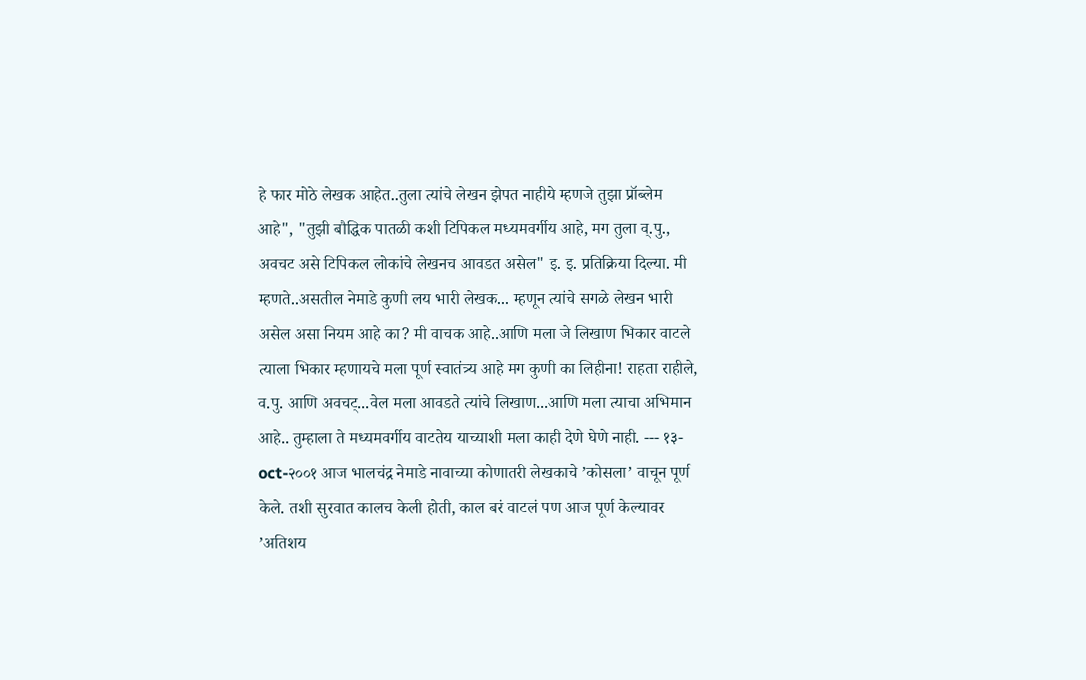हे फार मोठे लेखक आहेत..तुला त्यांचे लेखन झेपत नाहीये म्हणजे तुझा प्रॉब्लेम आहे", "तुझी बौद्धिक पातळी कशी टिपिकल मध्यमवर्गीय आहे, मग तुला व्.पु., अवचट असे टिपिकल लोकांचे लेखनच आवडत असेल" इ. इ. प्रतिक्रिया दिल्या. मी म्हणते..असतील नेमाडे कुणी लय भारी लेखक... म्हणून त्यांचे सगळे लेखन भारी असेल असा नियम आहे का? मी वाचक आहे..आणि मला जे लिखाण भिकार वाटले त्याला भिकार म्हणायचे मला पूर्ण स्वातंत्र्य आहे मग कुणी का लिहीना! राहता राहीले, व.पु. आणि अवचट्...वेल मला आवडते त्यांचे लिखाण...आणि मला त्याचा अभिमान आहे.. तुम्हाला ते मध्यमवर्गीय वाटतेय याच्याशी मला काही देणे घेणे नाही. --- १३-oct-२००१ आज भालचंद्र नेमाडे नावाच्या कोणातरी लेखकाचे ’कोसला’ वाचून पूर्ण केले. तशी सुरवात कालच केली होती, काल बरं वाटलं पण आज पूर्ण केल्यावर ’अतिशय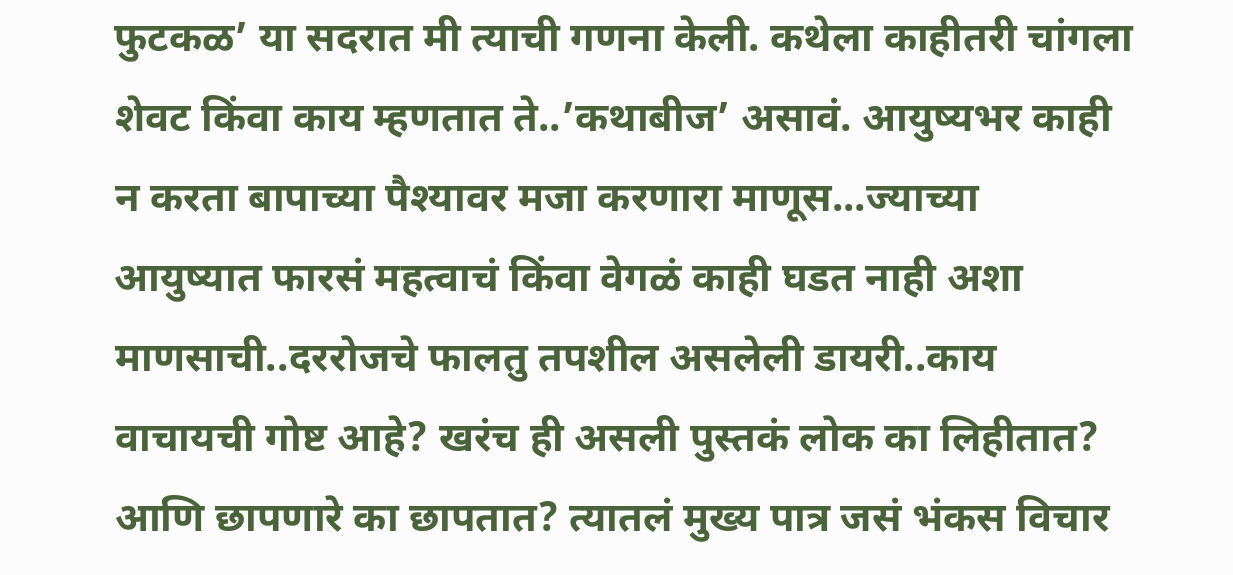फुटकळ’ या सदरात मी त्याची गणना केली. कथेला काहीतरी चांगला शेवट किंवा काय म्हणतात ते..’कथाबीज’ असावं. आयुष्यभर काही न करता बापाच्या पैश्यावर मजा करणारा माणूस...ज्याच्या आयुष्यात फारसं महत्वाचं किंवा वेगळं काही घडत नाही अशा माणसाची..दररोजचे फालतु तपशील असलेली डायरी..काय वाचायची गोष्ट आहे? खरंच ही असली पुस्तकं लोक का लिहीतात? आणि छापणारे का छापतात? त्यातलं मुख्य पात्र जसं भंकस विचार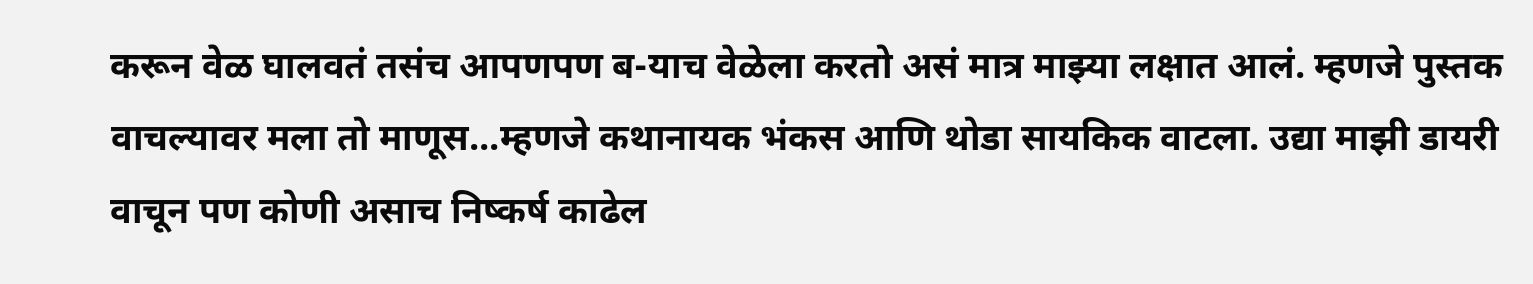करून वेळ घालवतं तसंच आपणपण ब-याच वेळेला करतो असं मात्र माझ्या लक्षात आलं. म्हणजे पुस्तक वाचल्यावर मला तो माणूस...म्हणजे कथानायक भंकस आणि थोडा सायकिक वाटला. उद्या माझी डायरी वाचून पण कोणी असाच निष्कर्ष काढेल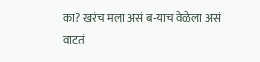का? खरंच मला असं ब-याच वेळेला असं वाटतं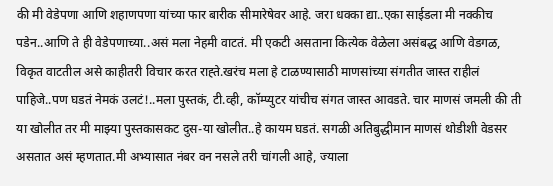की मी वेडेपणा आणि शहाणपणा यांच्या फार बारीक सीमारेषेवर आहे. जरा धक्का द्या..एका साईडला मी नक्कीच पडेन..आणि ते ही वेडेपणाच्या..असं मला नेहमी वाटतं. मी एकटी असताना कित्येक वेळेला असंबद्ध आणि वेडगळ, विकृत वाटतील असे काहीतरी विचार करत राह्ते.खरंच मला हे टाळण्यासाठी माणसांच्या संगतीत जास्त राहीलं पाहिजे..पण घडतं नेमकं उलटं!..मला पुस्तकं, टी.व्ही, कॉम्प्युटर यांचीच संगत जास्त आवडते. चार माणसं जमली की ती या खोलीत तर मी माझ्या पुस्तकासकट दुस-या खोलीत..हे कायम घडतं. सगळी अतिबुद्धीमान माणसं थोडीशी वेडसर असतात असं म्हणतात.मी अभ्यासात नंबर वन नसले तरी चांगली आहे, ज्याला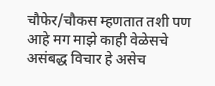चौफेर/चौकस म्हणतात तशी पण आहे मग माझे काही वेळेसचे असंबद्ध विचार हे असेच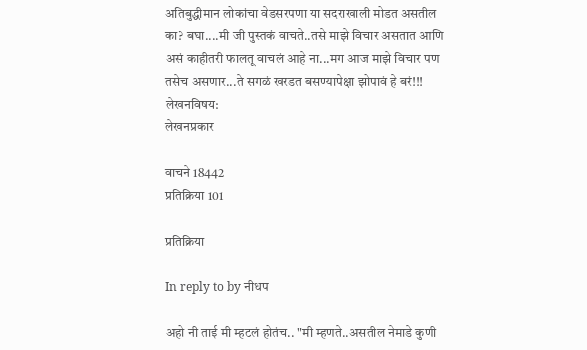अतिबुद्धीमान लोकांचा वेडसरपणा या सदराखाली मोडत असतील का? बघा....मी जी पुस्तकं वाचते..तसे माझे विचार असतात आणि असं काहीतरी फालतू वाचलं आहे ना...मग आज माझे विचार पण तसेच असणार...ते सगळं खरडत बसण्यापेक्षा झोपावं हे बरं!!!
लेखनविषय:
लेखनप्रकार

वाचने 18442
प्रतिक्रिया 101

प्रतिक्रिया

In reply to by नीधप

अहो नी ताई मी म्हटलं होतंच.. "मी म्हणते..असतील नेमाडे कुणी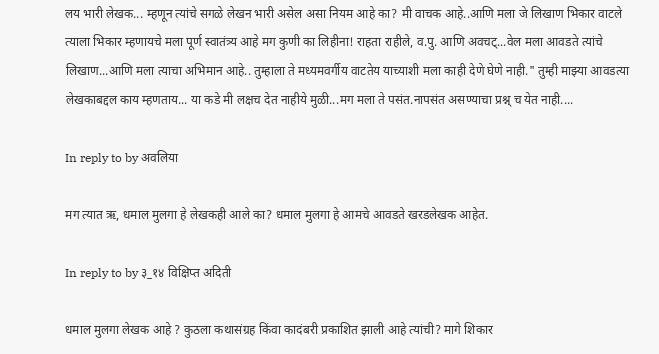लय भारी लेखक... म्हणून त्यांचे सगळे लेखन भारी असेल असा नियम आहे का? मी वाचक आहे..आणि मला जे लिखाण भिकार वाटले त्याला भिकार म्हणायचे मला पूर्ण स्वातंत्र्य आहे मग कुणी का लिहीना! राहता राहीले, व.पु. आणि अवचट्...वेल मला आवडते त्यांचे लिखाण...आणि मला त्याचा अभिमान आहे.. तुम्हाला ते मध्यमवर्गीय वाटतेय याच्याशी मला काही देणे घेणे नाही." तुम्ही माझ्या आवडत्या लेखकाबद्दल काय म्हणताय... या कडे मी लक्षच देत नाहीये मुळी...मग मला ते पसंत.नापसंत असण्याचा प्रश्न् च येत नाही....

In reply to by अवलिया

मग त्यात ऋ, धमाल मुलगा हे लेखकही आले का? धमाल मुलगा हे आमचे आवडते खरडलेखक आहेत.

In reply to by ३_१४ विक्षिप्त अदिती

धमाल मुलगा लेखक आहे ? कुठला कथासंग्रह किंवा कादंबरी प्रकाशित झाली आहे त्यांची? मागे शिकार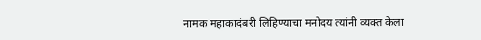नामक महाकादंबरी लिहिण्याचा मनोदय त्यांनी व्यक्त केला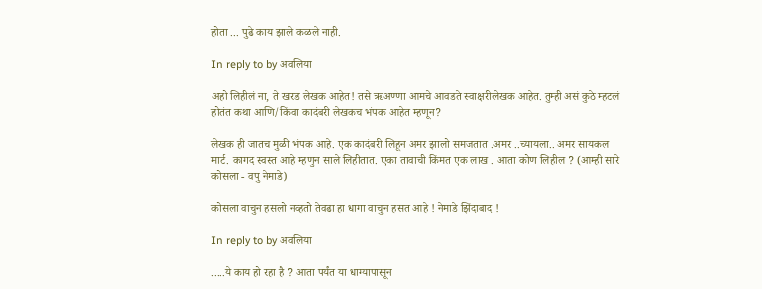होता ... पुढे काय झाले कळले नाही.

In reply to by अवलिया

अहो लिहीलं ना, ते खरड लेखक आहेत! तसे ऋअण्णा आमचे आवडते स्वाक्षरीलेखक आहेत. तुम्ही असं कुठे म्हटलं होतंत कथा आणि/किंवा कादंबरी लेखकच भंपक आहेत म्हणून?

लेखक ही जातच मुळी भंपक आहे. एक कादंबरी लिहून अमर झालो समजतात .अमर ..च्यायला.. अमर सायकल मार्ट. कागद स्वस्त आहे म्हणुन साले लिहीतात. एका तावाची किंमत एक लाख . आता कोण लिहील ? (आम्ही सारे कोसला - वपु नेमाडे)

कोसला वाचुन हसलो नव्हतो तेवढा हा धागा वाचुन हसत आहे ! नेमाडे झिंदाबाद !

In reply to by अवलिया

.....ये काय हो रहा है ? आता पर्यंत या धाग्यापासून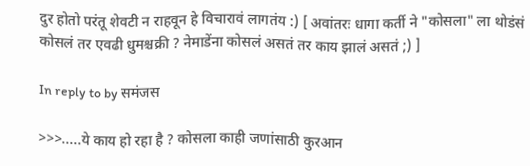दुर होतो परंतू शेवटी न राहवून हे विचारावं लागतंय :) [ अवांतरः धागा कर्ती ने "कोसला" ला थोडंसं कोसलं तर एवढी धुमश्चक्री ? नेमाडेंना कोसलं असतं तर काय झालं असतं ;) ]

In reply to by समंजस

>>>.....ये काय हो रहा है ? कोसला काही जणांसाठी कुरआन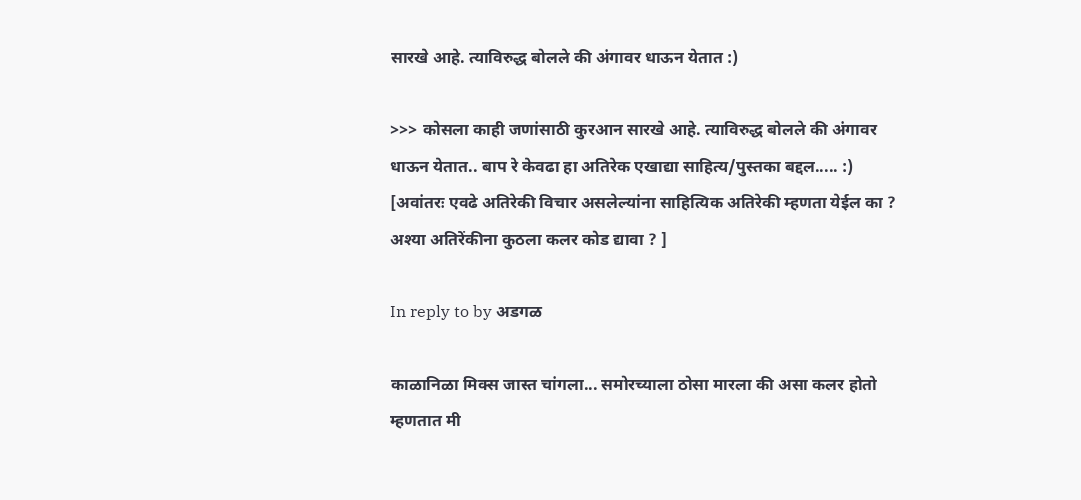सारखे आहे. त्याविरुद्ध बोलले की अंगावर धाऊन येतात :)

>>> कोसला काही जणांसाठी कुरआन सारखे आहे. त्याविरुद्ध बोलले की अंगावर धाऊन येतात.. बाप रे केवढा हा अतिरेक एखाद्या साहित्य/पुस्तका बद्दल..... :) [अवांतरः एवढे अतिरेकी विचार असलेल्यांना साहित्यिक अतिरेकी म्हणता येईल का ? अश्या अतिरेंकीना कुठला कलर कोड द्यावा ? ]

In reply to by अडगळ

काळानिळा मिक्स जास्त चांगला... समोरच्याला ठोसा मारला की असा कलर होतो म्हणतात मी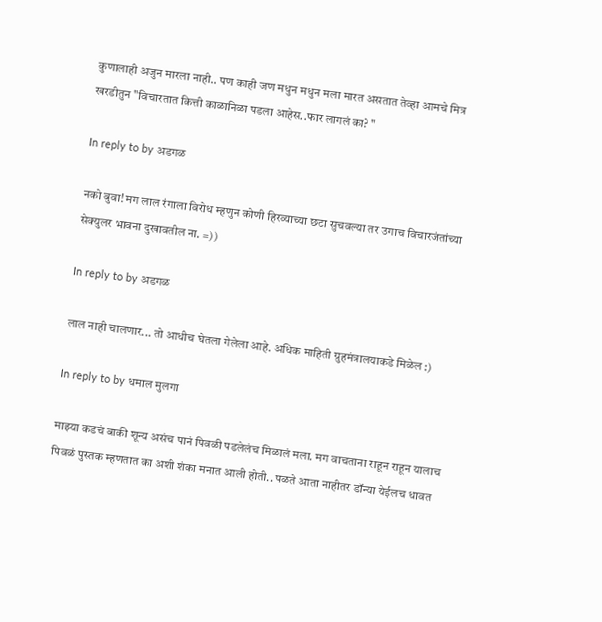कुणालाही अजुन मारला नाही.. पण काही जण मधुन मधुन मला मारत असतात तेव्हा आमचे मित्र खरडीतुन "विचारतात कित्ती काळानिळा पडला आहेस..फार लागलं का? "

In reply to by अडगळ

नको बुवा! मग लाल रंगाला विरोध म्हणुन कोणी हिरव्याच्या छटा सुचवल्या तर उगाच विचारजंतांच्या सेक्युलर भावना दुखावतील ना. =))

In reply to by अडगळ

लाल नाही चालणार... तो आधीच घेतला गेलेला आहे. अधिक माहिती ग्रुहमंत्रालयाकडे मिळेल :)

In reply to by धमाल मुलगा

माझ्या कडचं बाकी शून्य असंच पानं पिवळी पडलेलंच मिळालं मला. मग वाचताना राहून राहून यालाच पिवळं पुस्तक म्हणतात का अशी शंका मनात आली होती.. पळते आता नाहीतर डॉन्या येईलच धावत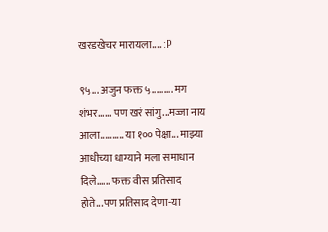खरडखेचर मारायला.... :P

९५... अजुन फक्त ५......... मग शंभर...... पण खरं सांगु...मज्जा नाय आला.......... या १०० पेक्षा... माझ्या आधीच्या धाग्याने मला समाधान दिले...... फक्त वीस प्रतिसाद होते...पण प्रतिसाद देणा-या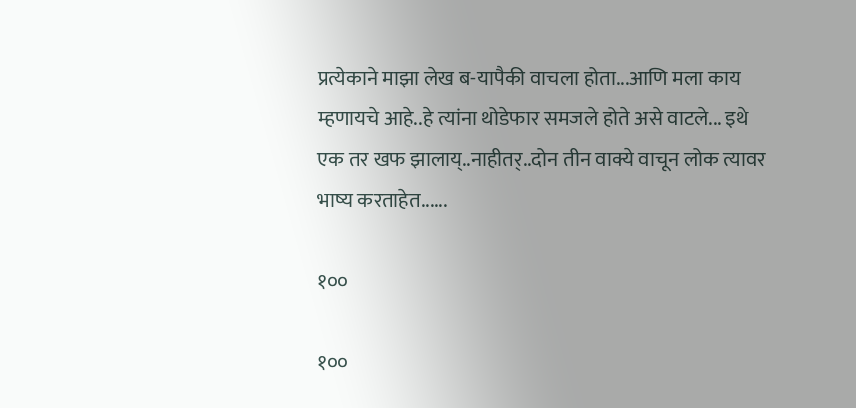प्रत्येकाने माझा लेख ब-यापैकी वाचला होता...आणि मला काय म्हणायचे आहे..हे त्यांना थोडेफार समजले होते असे वाटले... इथे एक तर खफ झालाय्..नाहीतर्..दोन तीन वाक्ये वाचून लोक त्यावर भाष्य करताहेत......

१००

१००